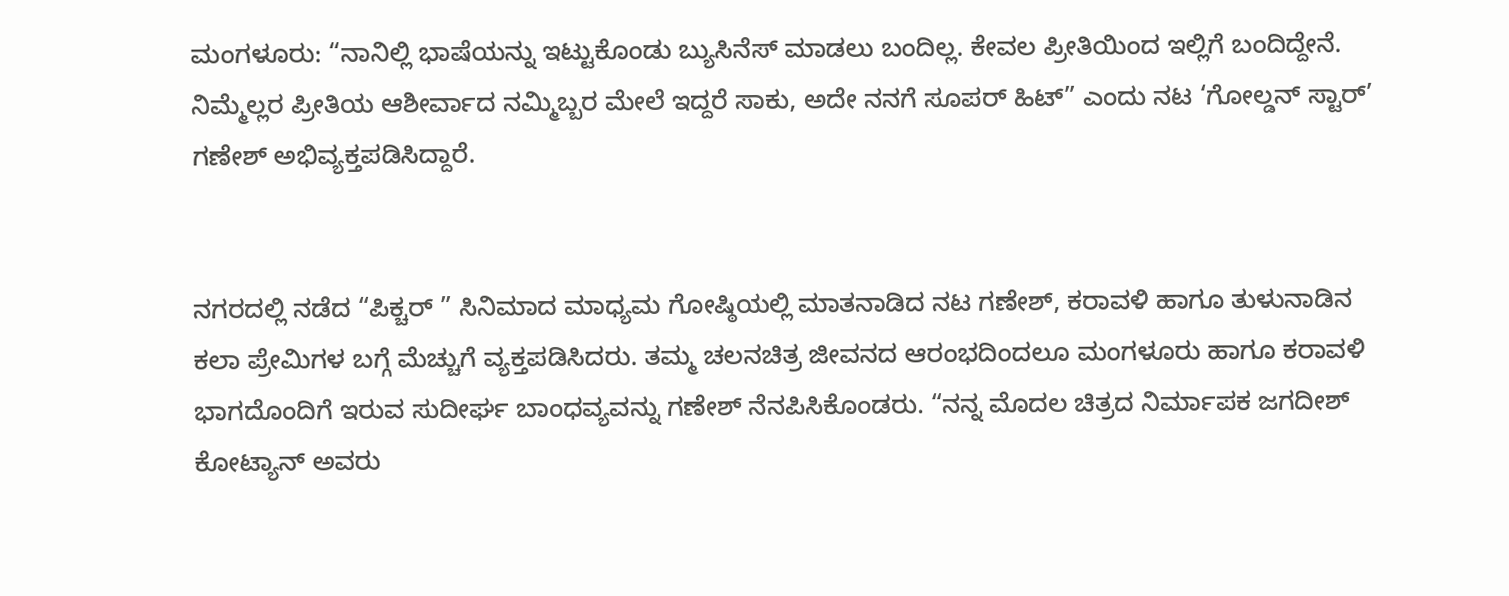ಮಂಗಳೂರು: “ನಾನಿಲ್ಲಿ ಭಾಷೆಯನ್ನು ಇಟ್ಟುಕೊಂಡು ಬ್ಯುಸಿನೆಸ್ ಮಾಡಲು ಬಂದಿಲ್ಲ. ಕೇವಲ ಪ್ರೀತಿಯಿಂದ ಇಲ್ಲಿಗೆ ಬಂದಿದ್ದೇನೆ. ನಿಮ್ಮೆಲ್ಲರ ಪ್ರೀತಿಯ ಆಶೀರ್ವಾದ ನಮ್ಮಿಬ್ಬರ ಮೇಲೆ ಇದ್ದರೆ ಸಾಕು, ಅದೇ ನನಗೆ ಸೂಪರ್ ಹಿಟ್” ಎಂದು ನಟ ‘ಗೋಲ್ಡನ್ ಸ್ಟಾರ್’ ಗಣೇಶ್ ಅಭಿವ್ಯಕ್ತಪಡಿಸಿದ್ದಾರೆ.


ನಗರದಲ್ಲಿ ನಡೆದ “ಪಿಕ್ಚರ್ ” ಸಿನಿಮಾದ ಮಾಧ್ಯಮ ಗೋಷ್ಠಿಯಲ್ಲಿ ಮಾತನಾಡಿದ ನಟ ಗಣೇಶ್, ಕರಾವಳಿ ಹಾಗೂ ತುಳುನಾಡಿನ ಕಲಾ ಪ್ರೇಮಿಗಳ ಬಗ್ಗೆ ಮೆಚ್ಚುಗೆ ವ್ಯಕ್ತಪಡಿಸಿದರು. ತಮ್ಮ ಚಲನಚಿತ್ರ ಜೀವನದ ಆರಂಭದಿಂದಲೂ ಮಂಗಳೂರು ಹಾಗೂ ಕರಾವಳಿ ಭಾಗದೊಂದಿಗೆ ಇರುವ ಸುದೀರ್ಘ ಬಾಂಧವ್ಯವನ್ನು ಗಣೇಶ್ ನೆನಪಿಸಿಕೊಂಡರು. “ನನ್ನ ಮೊದಲ ಚಿತ್ರದ ನಿರ್ಮಾಪಕ ಜಗದೀಶ್ ಕೋಟ್ಯಾನ್ ಅವರು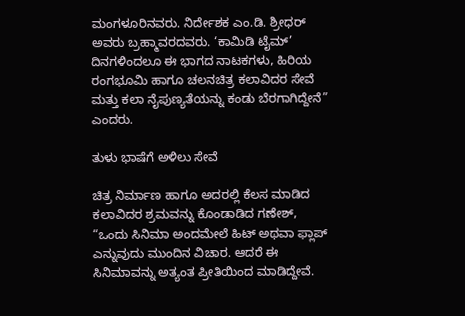ಮಂಗಳೂರಿನವರು. ನಿರ್ದೇಶಕ ಎಂ.ಡಿ. ಶ್ರೀಧರ್ ಅವರು ಬ್ರಹ್ಮಾವರದವರು. ‘ಕಾಮಿಡಿ ಟೈಮ್’ ದಿನಗಳಿಂದಲೂ ಈ ಭಾಗದ ನಾಟಕಗಳು, ಹಿರಿಯ ರಂಗಭೂಮಿ ಹಾಗೂ ಚಲನಚಿತ್ರ ಕಲಾವಿದರ ಸೇವೆ ಮತ್ತು ಕಲಾ ನೈಪುಣ್ಯತೆಯನ್ನು ಕಂಡು ಬೆರಗಾಗಿದ್ದೇನೆ” ಎಂದರು.

ತುಳು ಭಾಷೆಗೆ ಅಳಿಲು ಸೇವೆ

ಚಿತ್ರ ನಿರ್ಮಾಣ ಹಾಗೂ ಅದರಲ್ಲಿ ಕೆಲಸ ಮಾಡಿದ ಕಲಾವಿದರ ಶ್ರಮವನ್ನು ಕೊಂಡಾಡಿದ ಗಣೇಶ್, “ಒಂದು ಸಿನಿಮಾ ಅಂದಮೇಲೆ ಹಿಟ್ ಅಥವಾ ಫ್ಲಾಪ್ ಎನ್ನುವುದು ಮುಂದಿನ ವಿಚಾರ. ಆದರೆ ಈ ಸಿನಿಮಾವನ್ನು ಅತ್ಯಂತ ಪ್ರೀತಿಯಿಂದ ಮಾಡಿದ್ದೇವೆ.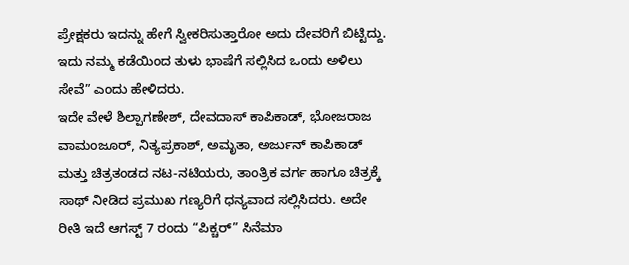ಪ್ರೇಕ್ಷಕರು ಇದನ್ನು ಹೇಗೆ ಸ್ವೀಕರಿಸುತ್ತಾರೋ ಅದು ದೇವರಿಗೆ ಬಿಟ್ಟಿದ್ದು. ಇದು ನಮ್ಮ ಕಡೆಯಿಂದ ತುಳು ಭಾಷೆಗೆ ಸಲ್ಲಿಸಿದ ಒಂದು ಅಳಿಲು ಸೇವೆ” ಎಂದು ಹೇಳಿದರು.
ಇದೇ ವೇಳೆ ಶಿಲ್ಪಾಗಣೇಶ್, ದೇವದಾಸ್ ಕಾಪಿಕಾಡ್, ಭೋಜರಾಜ ವಾಮಂಜೂರ್, ನಿತ್ಯಪ್ರಕಾಶ್, ಅಮೃತಾ, ಅರ್ಜುನ್ ಕಾಪಿಕಾಡ್ ಮತ್ತು ಚಿತ್ರತಂಡದ ನಟ-ನಟಿಯರು, ತಾಂತ್ರಿಕ ವರ್ಗ ಹಾಗೂ ಚಿತ್ರಕ್ಕೆ ಸಾಥ್ ನೀಡಿದ ಪ್ರಮುಖ ಗಣ್ಯರಿಗೆ ಧನ್ಯವಾದ ಸಲ್ಲಿಸಿದರು. ಅದೇ ರೀತಿ ಇದೆ ಆಗಸ್ಟ್ 7 ರಂದು “ಪಿಕ್ಚರ್” ಸಿನೆಮಾ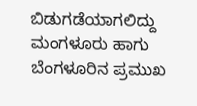ಬಿಡುಗಡೆಯಾಗಲಿದ್ದು ಮಂಗಳೂರು ಹಾಗು ಬೆಂಗಳೂರಿನ ಪ್ರಮುಖ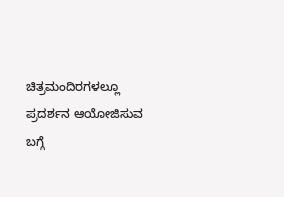ಚಿತ್ರಮಂದಿರಗಳಲ್ಲೂ ಪ್ರದರ್ಶನ ಆಯೋಜಿಸುವ ಬಗ್ಗೆ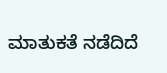ಮಾತುಕತೆ ನಡೆದಿದೆ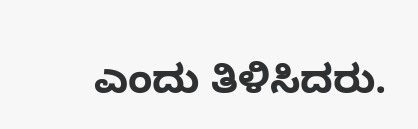ಎಂದು ತಿಳಿಸಿದರು.